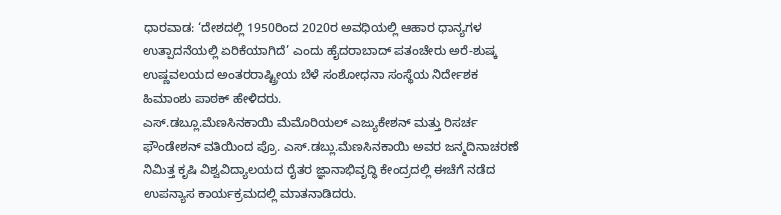ಧಾರವಾಡ: ‘ದೇಶದಲ್ಲಿ 1950ರಿಂದ 2020ರ ಅವಧಿಯಲ್ಲಿ ಆಹಾರ ಧಾನ್ಯಗಳ ಉತ್ಪಾದನೆಯಲ್ಲಿ ಏರಿಕೆಯಾಗಿದೆ’ ಎಂದು ಹೈದರಾಬಾದ್ ಪತಂಚೇರು ಅರೆ-ಶುಷ್ಕ ಉಷ್ಣವಲಯದ ಅಂತರರಾಷ್ಟ್ರೀಯ ಬೆಳೆ ಸಂಶೋಧನಾ ಸಂಸ್ಥೆಯ ನಿರ್ದೇಶಕ ಹಿಮಾಂಶು ಪಾಠಕ್ ಹೇಳಿದರು.
ಎಸ್.ಡಬ್ಲೂ.ಮೆಣಸಿನಕಾಯಿ ಮೆಮೊರಿಯಲ್ ಎಜ್ಯುಕೇಶನ್ ಮತ್ತು ರಿಸರ್ಚ ಫೌಂಡೇಶನ್ ವತಿಯಿಂದ ಪ್ರೊ. ಎಸ್.ಡಬ್ಲು.ಮೆಣಸಿನಕಾಯಿ ಅವರ ಜನ್ಮದಿನಾಚರಣೆ ನಿಮಿತ್ತ ಕೃಷಿ ವಿಶ್ವವಿದ್ಯಾಲಯದ ರೈತರ ಜ್ಞಾನಾಭಿವೃದ್ಧಿ ಕೇಂದ್ರದಲ್ಲಿ ಈಚೆಗೆ ನಡೆದ ಉಪನ್ಯಾಸ ಕಾರ್ಯಕ್ರಮದಲ್ಲಿ ಮಾತನಾಡಿದರು.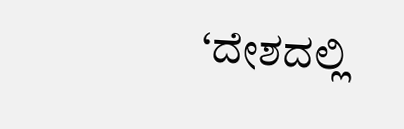‘ದೇಶದಲ್ಲಿ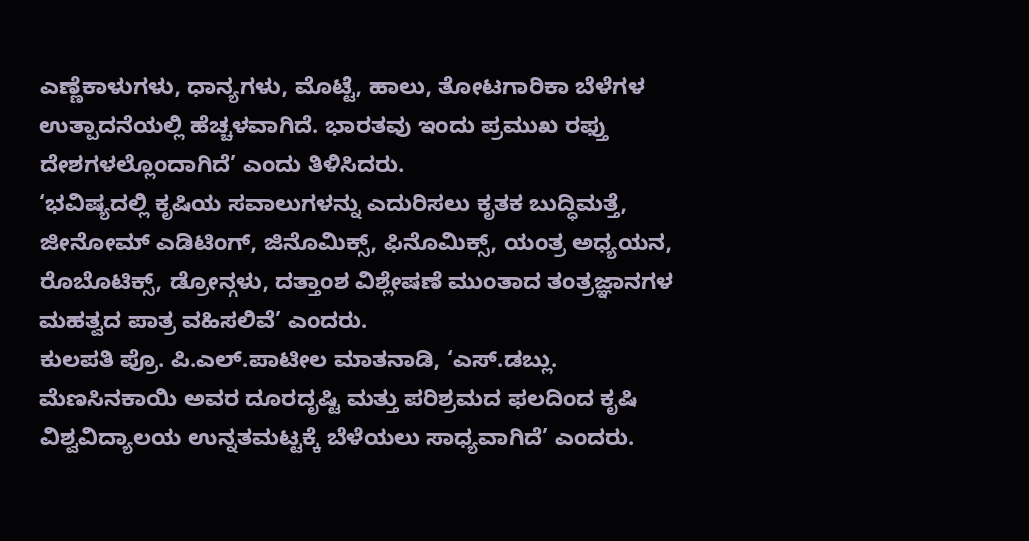ಎಣ್ಣೆಕಾಳುಗಳು, ಧಾನ್ಯಗಳು, ಮೊಟ್ಟೆ, ಹಾಲು, ತೋಟಗಾರಿಕಾ ಬೆಳೆಗಳ ಉತ್ಪಾದನೆಯಲ್ಲಿ ಹೆಚ್ಚಳವಾಗಿದೆ. ಭಾರತವು ಇಂದು ಪ್ರಮುಖ ರಫ್ತು ದೇಶಗಳಲ್ಲೊಂದಾಗಿದೆ’ ಎಂದು ತಿಳಿಸಿದರು.
‘ಭವಿಷ್ಯದಲ್ಲಿ ಕೃಷಿಯ ಸವಾಲುಗಳನ್ನು ಎದುರಿಸಲು ಕೃತಕ ಬುದ್ಧಿಮತ್ತೆ, ಜೀನೋಮ್ ಎಡಿಟಿಂಗ್, ಜಿನೊಮಿಕ್ಸ್, ಫಿನೊಮಿಕ್ಸ್, ಯಂತ್ರ ಅಧ್ಯಯನ, ರೊಬೊಟಿಕ್ಸ್, ಡ್ರೋನ್ಗಳು, ದತ್ತಾಂಶ ವಿಶ್ಲೇಷಣೆ ಮುಂತಾದ ತಂತ್ರಜ್ಞಾನಗಳ ಮಹತ್ವದ ಪಾತ್ರ ವಹಿಸಲಿವೆ’ ಎಂದರು.
ಕುಲಪತಿ ಪ್ರೊ. ಪಿ.ಎಲ್.ಪಾಟೀಲ ಮಾತನಾಡಿ, ‘ಎಸ್.ಡಬ್ಲು. ಮೆಣಸಿನಕಾಯಿ ಅವರ ದೂರದೃಷ್ಟಿ ಮತ್ತು ಪರಿಶ್ರಮದ ಫಲದಿಂದ ಕೃಷಿ ವಿಶ್ವವಿದ್ಯಾಲಯ ಉನ್ನತಮಟ್ಟಕ್ಕೆ ಬೆಳೆಯಲು ಸಾಧ್ಯವಾಗಿದೆ’ ಎಂದರು.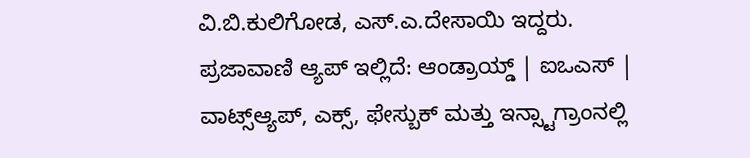ವಿ.ಬಿ.ಕುಲಿಗೋಡ, ಎಸ್.ಎ.ದೇಸಾಯಿ ಇದ್ದರು.
ಪ್ರಜಾವಾಣಿ ಆ್ಯಪ್ ಇಲ್ಲಿದೆ: ಆಂಡ್ರಾಯ್ಡ್ | ಐಒಎಸ್ | ವಾಟ್ಸ್ಆ್ಯಪ್, ಎಕ್ಸ್, ಫೇಸ್ಬುಕ್ ಮತ್ತು ಇನ್ಸ್ಟಾಗ್ರಾಂನಲ್ಲಿ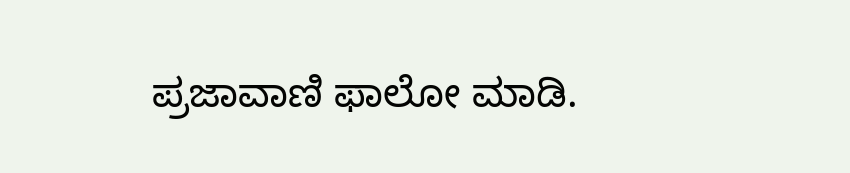ಪ್ರಜಾವಾಣಿ ಫಾಲೋ ಮಾಡಿ.